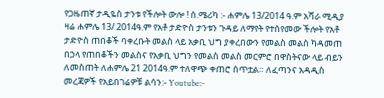የጋዜጠኛ ታዲዬስ ታንቱ የችሎት ውሎ ! ሰ.ሜሪካ :- ሐምሌ 13/2014 ዓ.ም አሻራ ሚዲያ ዛሬ ሐምሌ 13/ 2014ዓ.ም የአቶ ታድዮስ ታንቱን ጉዳይ ለማየት የተሰየመው ችሎት የአቶ ታድዮስ ጠበቆች ባቀረቡት መልስ ላይ አቃቢ ህግ ያቀረበውን የመልስ መልስ ካዳመጠ በኃላ የጠበቆችን መልስና የአቃቢ ህግን የመልስ መልስ መርምሮ በዋስትናው ላይ ብይን ለመስጠት ለሐምሌ 21 2014ዓ.ም ተለዋጭ ቀጠሮ ሰጥቷል። ለፈጣንና አዳዲስ መረጃዎች የአይበገሬዎቹ ልሳን:- Youtube:-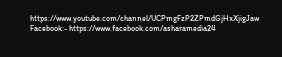https://www.youtube.com/channel/UCPmgFzP2ZPmdGjHxXjigJaw Facebook:- https://www.facebook.com/asharamedia24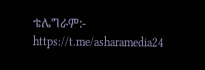ቴሌግራም:- https://t.me/asharamedia24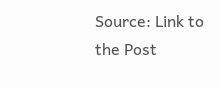Source: Link to the Post